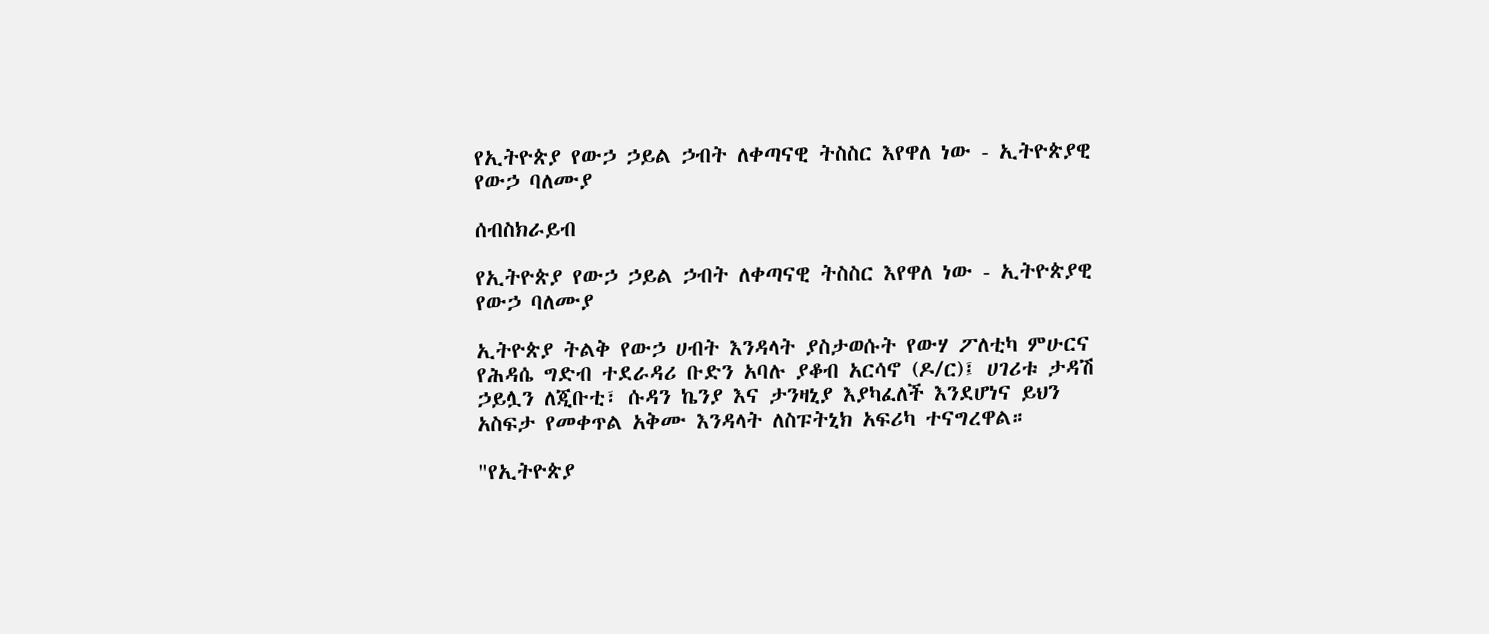የኢትዮጵያ የውኃ ኃይል ኃብት ለቀጣናዊ ትስስር እየዋለ ነው - ኢትዮጵያዊ የውኃ ባለሙያ

ሰብስክራይብ

የኢትዮጵያ የውኃ ኃይል ኃብት ለቀጣናዊ ትስስር እየዋለ ነው - ኢትዮጵያዊ የውኃ ባለሙያ

ኢትዮጵያ ትልቅ የውኃ ሀብት እንዳላት ያስታወሱት የውሃ ፖለቲካ ምሁርና የሕዳሴ ግድብ ተደራዳሪ ቡድን አባሉ ያቆብ አርሳኖ (ዶ/ር)፤ ሀገሪቱ ታዳሽ ኃይሏን ለጂቡቲ፣ ሱዳን ኬንያ እና ታንዛኒያ እያካፈለች እንደሆነና ይህን አስፍታ የመቀጥል አቅሙ እንዳላት ለስፑትኒክ አፍሪካ ተናግረዋል።

"የኢትዮጵያ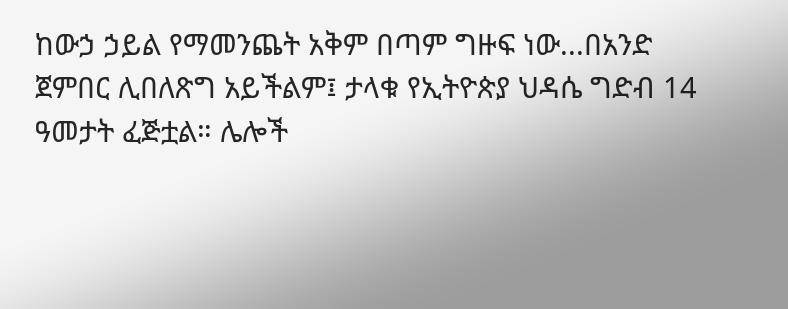ከውኃ ኃይል የማመንጨት አቅም በጣም ግዙፍ ነው...በአንድ ጀምበር ሊበለጽግ አይችልም፤ ታላቁ የኢትዮጵያ ህዳሴ ግድብ 14 ዓመታት ፈጅቷል። ሌሎች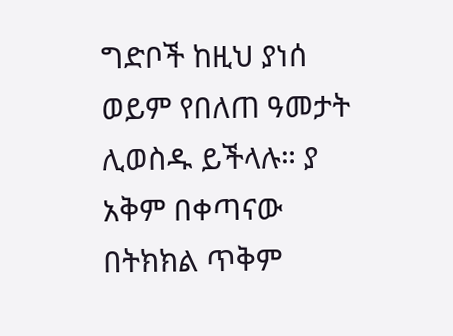ግድቦች ከዚህ ያነሰ ወይም የበለጠ ዓመታት ሊወስዱ ይችላሉ። ያ አቅም በቀጣናው በትክክል ጥቅም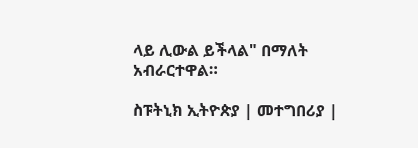ላይ ሊውል ይችላል" በማለት አብራርተዋል።

ስፑትኒክ ኢትዮጵያ | መተግበሪያ |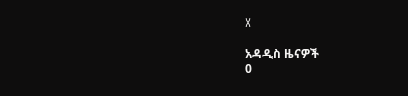X

አዳዲስ ዜናዎች
0